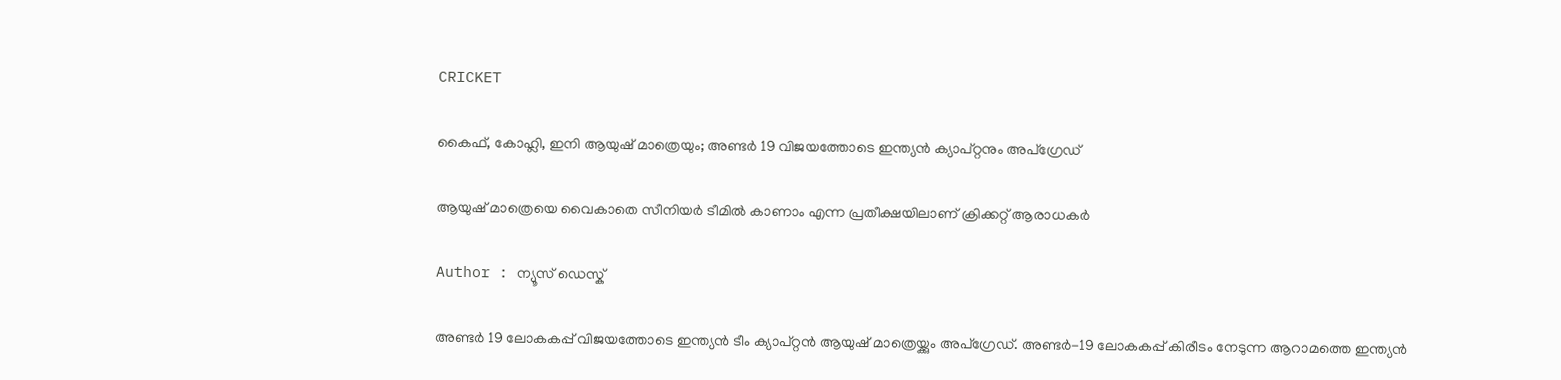CRICKET

കൈഫ്, കോഹ്ലി, ഇനി ആയുഷ് മാത്രെയും; അണ്ടര്‍ 19 വിജയത്തോടെ ഇന്ത്യന്‍ ക്യാപ്റ്റനും അപ്‌ഗ്രേഡ്

ആയുഷ് മാത്രെയെ വൈകാതെ സീനിയര്‍ ടീമില്‍ കാണാം എന്ന പ്രതീക്ഷയിലാണ് ക്രിക്കറ്റ് ആരാധകര്‍

Author : ന്യൂസ് ഡെസ്ക്

അണ്ടര്‍ 19 ലോകകപ്പ് വിജയത്തോടെ ഇന്ത്യന്‍ ടീം ക്യാപ്റ്റന്‍ ആയുഷ് മാത്രെയ്ക്കും അപ്‌ഗ്രേഡ്. അണ്ടര്‍-19 ലോകകപ്പ് കിരീടം നേടുന്ന ആറാമത്തെ ഇന്ത്യന്‍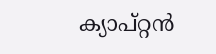ക്യാപ്റ്റന്‍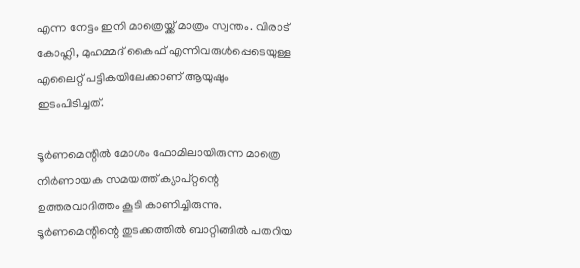എന്ന നേട്ടം ഇനി മാത്രെയ്ക്ക് മാത്രം സ്വന്തം. വിരാട് കോഹ്ലി, മുഹമ്മദ് കൈഫ് എന്നിവരുള്‍പ്പെടെയുള്ള എലൈറ്റ് പട്ടികയിലേക്കാണ് ആയുഷും ഇടംപിടിച്ചത്.

ടൂര്‍ണമെന്റില്‍ മോശം ഫോമിലായിരുന്ന മാത്രെ നിര്‍ണായക സമയത്ത് ക്യാപ്റ്റന്റെ ഉത്തരവാദിത്തം കൂടി കാണിച്ചിരുന്നു. ടൂര്‍ണമെന്റിന്റെ തുടക്കത്തില്‍ ബാറ്റിങ്ങില്‍ പതറിയ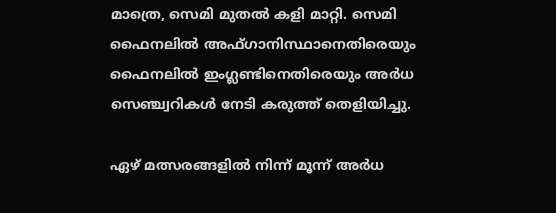മാത്രെ, സെമി മുതല്‍ കളി മാറ്റി. സെമി ഫൈനലില്‍ അഫ്ഗാനിസ്ഥാനെതിരെയും ഫൈനലില്‍ ഇംഗ്ലണ്ടിനെതിരെയും അര്‍ധ സെഞ്ച്വറികള്‍ നേടി കരുത്ത് തെളിയിച്ചു.

ഏഴ് മത്സരങ്ങളില്‍ നിന്ന് മൂന്ന് അര്‍ധ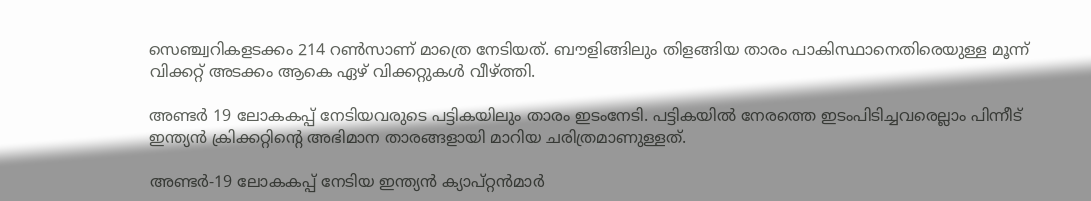സെഞ്ച്വറികളടക്കം 214 റണ്‍സാണ് മാത്രെ നേടിയത്. ബൗളിങ്ങിലും തിളങ്ങിയ താരം പാകിസ്ഥാനെതിരെയുള്ള മൂന്ന് വിക്കറ്റ് അടക്കം ആകെ ഏഴ് വിക്കറ്റുകള്‍ വീഴ്ത്തി.

അണ്ടര്‍ 19 ലോകകപ്പ് നേടിയവരുടെ പട്ടികയിലും താരം ഇടംനേടി. പട്ടികയില്‍ നേരത്തെ ഇടംപിടിച്ചവരെല്ലാം പിന്നീട് ഇന്ത്യന്‍ ക്രിക്കറ്റിന്റെ അഭിമാന താരങ്ങളായി മാറിയ ചരിത്രമാണുള്ളത്.

അണ്ടര്‍-19 ലോകകപ്പ് നേടിയ ഇന്ത്യന്‍ ക്യാപ്റ്റന്‍മാര്‍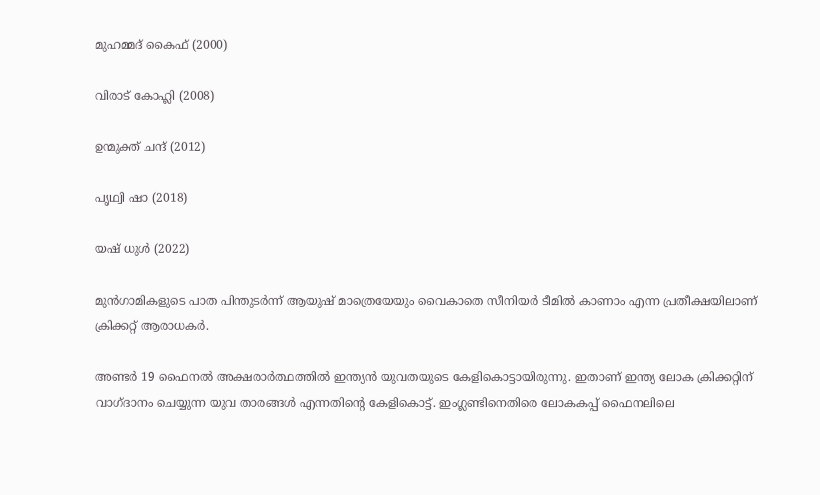മുഹമ്മദ് കൈഫ് (2000)

വിരാട് കോഹ്ലി (2008)

ഉന്മുക്ത് ചന്ദ് (2012)

പൃഥ്വി ഷാ (2018)

യഷ് ധുള്‍ (2022)

മുന്‍ഗാമികളുടെ പാത പിന്തുടര്‍ന്ന് ആയുഷ് മാത്രെയേയും വൈകാതെ സീനിയര്‍ ടീമില്‍ കാണാം എന്ന പ്രതീക്ഷയിലാണ് ക്രിക്കറ്റ് ആരാധകര്‍.

അണ്ടര്‍ 19 ഫൈനല്‍ അക്ഷരാര്‍ത്ഥത്തില്‍ ഇന്ത്യന്‍ യുവതയുടെ കേളികൊട്ടായിരുന്നു. ഇതാണ് ഇന്ത്യ ലോക ക്രിക്കറ്റിന് വാഗ്ദാനം ചെയ്യുന്ന യുവ താരങ്ങള്‍ എന്നതിന്റെ കേളികൊട്ട്. ഇംഗ്ലണ്ടിനെതിരെ ലോകകപ്പ് ഫൈനലിലെ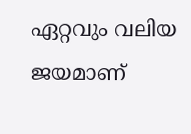ഏറ്റവും വലിയ ജയമാണ്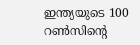ഇന്ത്യയുടെ 100 റണ്‍സിന്റെ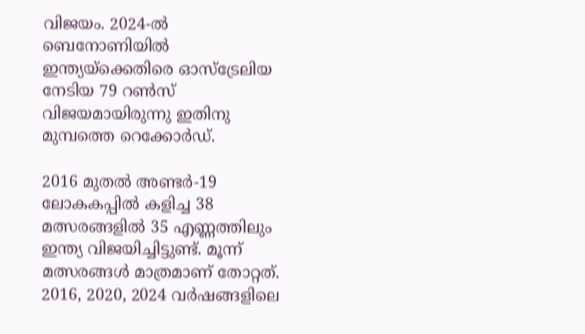വിജയം. 2024-ല്‍ ബെനോണിയില്‍ ഇന്ത്യയ്ക്കെതിരെ ഓസ്ട്രേലിയ നേടിയ 79 റണ്‍സ് വിജയമായിരുന്നു ഇതിനു മുമ്പത്തെ റെക്കോര്‍ഡ്.

2016 മുതല്‍ അണ്ടര്‍-19 ലോകകപ്പില്‍ കളിച്ച 38 മത്സരങ്ങളില്‍ 35 എണ്ണത്തിലും ഇന്ത്യ വിജയിച്ചിട്ടുണ്ട്. മൂന്ന് മത്സരങ്ങള്‍ മാത്രമാണ് തോറ്റത്. 2016, 2020, 2024 വര്‍ഷങ്ങളിലെ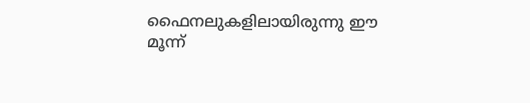ഫൈനലുകളിലായിരുന്നു ഈ മൂന്ന്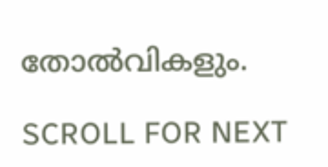തോല്‍വികളും.

SCROLL FOR NEXT